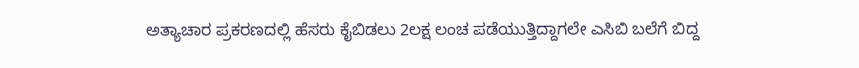ಅತ್ಯಾಚಾರ ಪ್ರಕರಣದಲ್ಲಿ ಹೆಸರು ಕೈಬಿಡಲು 2ಲಕ್ಷ ಲಂಚ ಪಡೆಯುತ್ತಿದ್ದಾಗಲೇ ಎಸಿಬಿ ಬಲೆಗೆ ಬಿದ್ದ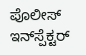ಪೊಲೀಸ್ ಇನ್‌ಸ್ಪೆಕ್ಟರ್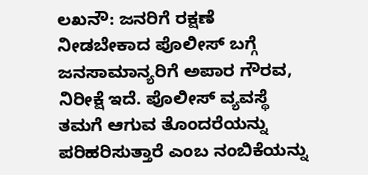ಲಖನೌ: ಜನರಿಗೆ ರಕ್ಷಣೆ ನೀಡಬೇಕಾದ ಪೊಲೀಸ್ ಬಗ್ಗೆ ಜನಸಾಮಾನ್ಯರಿಗೆ ಅಪಾರ ಗೌರವ, ನಿರೀಕ್ಷೆ ಇದೆ. ಪೊಲೀಸ್ ವ್ಯವಸ್ಥೆ ತಮಗೆ ಆಗುವ ತೊಂದರೆಯನ್ನು ಪರಿಹರಿಸುತ್ತಾರೆ ಎಂಬ ನಂಬಿಕೆಯನ್ನು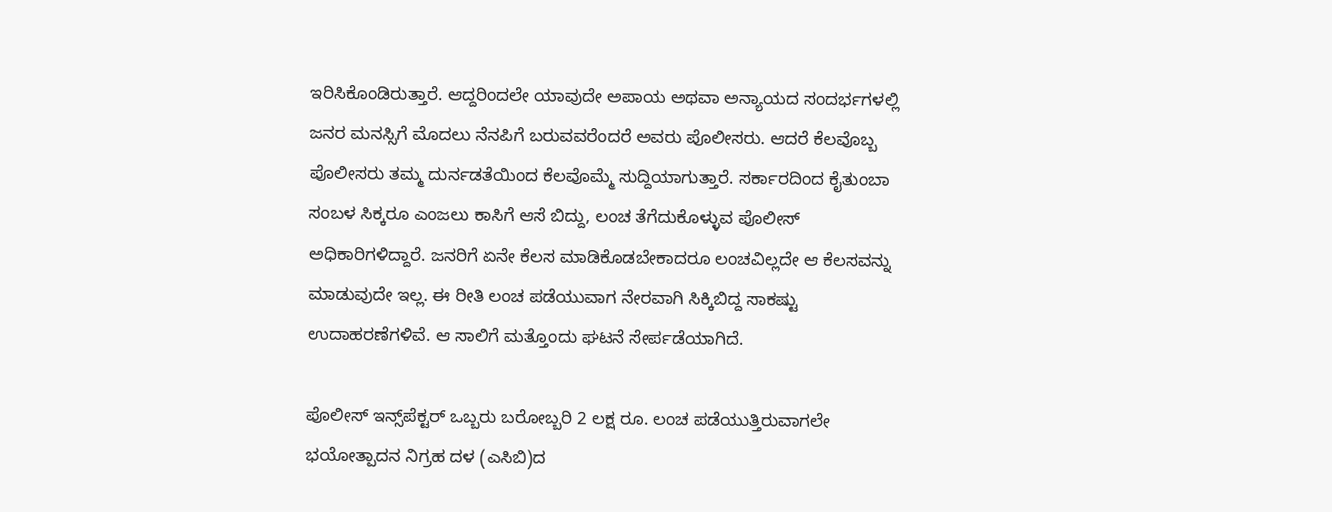ಇರಿಸಿಕೊಂಡಿರುತ್ತಾರೆ‌. ಆದ್ದರಿಂದಲೇ ಯಾವುದೇ ಅಪಾಯ ಅಥವಾ ಅನ್ಯಾಯದ ಸಂದರ್ಭಗಳಲ್ಲಿ ಜನರ ಮನಸ್ಸಿಗೆ ಮೊದಲು ನೆನಪಿಗೆ ಬರುವವರೆಂದರೆ ಅವರು ಪೊಲೀಸರು. ಆದರೆ ಕೆಲವೊಬ್ಬ ಪೊಲೀಸರು ತಮ್ಮ ದುರ್ನಡತೆಯಿಂದ ಕೆಲವೊಮ್ಮೆ ಸುದ್ದಿಯಾಗುತ್ತಾರೆ. ಸರ್ಕಾರದಿಂದ ಕೈತುಂಬಾ ಸಂಬಳ ಸಿಕ್ಕರೂ ಎಂಜಲು ಕಾಸಿಗೆ ಆಸೆ ಬಿದ್ದು, ಲಂಚ ತೆಗೆದುಕೊಳ್ಳುವ ಪೊಲೀಸ್ ಅಧಿಕಾರಿಗಳಿದ್ದಾರೆ. ಜನರಿಗೆ ಏನೇ ಕೆಲಸ ಮಾಡಿಕೊಡಬೇಕಾದರೂ ಲಂಚವಿಲ್ಲದೇ ಆ ಕೆಲಸವನ್ನು ಮಾಡುವುದೇ ಇಲ್ಲ. ಈ ರೀತಿ ಲಂಚ ಪಡೆಯುವಾಗ ನೇರವಾಗಿ ಸಿಕ್ಕಿಬಿದ್ದ ಸಾಕಷ್ಟು ಉದಾಹರಣೆಗಳಿವೆ. ಆ ಸಾಲಿಗೆ ಮತ್ತೊಂದು ಘಟನೆ ಸೇರ್ಪಡೆಯಾಗಿದೆ.

ಪೊಲೀಸ್‌ ಇನ್ಸ್‌ಪೆಕ್ಟ‌ರ್ ಒಬ್ಬರು ಬರೋಬ್ಬರಿ 2 ಲಕ್ಷ ರೂ. ಲಂಚ ಪಡೆಯುತ್ತಿರುವಾಗಲೇ ಭಯೋತ್ಪಾದನ ನಿಗ್ರಹ ದಳ (ಎಸಿಬಿ)ದ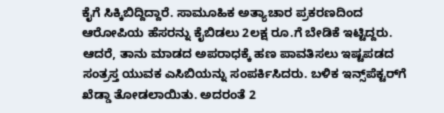ಕೈಗೆ ಸಿಕ್ಕಿಬಿದ್ದಿದ್ದಾರೆ. ಸಾಮೂಹಿಕ ಅತ್ಯಾಚಾರ ಪ್ರಕರಣದಿಂದ ಆರೋಪಿಯ ಹೆಸರನ್ನು ಕೈಬಿಡಲು 2ಲಕ್ಷ ರೂ.ಗೆ ಬೇಡಿಕೆ ಇಟ್ಟಿದ್ದರು. ಆದರೆ, ತಾನು ಮಾಡದ ಅಪರಾಧಕ್ಕೆ ಹಣ ಪಾವತಿಸಲು ಇಷ್ಟಪಡದ ಸಂತ್ರಸ್ತ ಯುವಕ ಎಸಿಬಿಯನ್ನು ಸಂಪರ್ಕಿಸಿದರು. ಬಳಿಕ ಇನ್ಸ್‌ಪೆಕ್ಟರ್‌ಗೆ ಖೆಡ್ಡಾ ತೋಡಲಾಯಿತು. ಅದರಂತೆ 2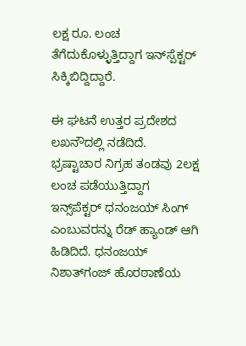ಲಕ್ಷ ರೂ. ಲಂಚ ತೆಗೆದುಕೊಳ್ಳುತ್ತಿದ್ದಾಗ ಇನ್‌ಸ್ಪೆಕ್ಟರ್ ಸಿಕ್ಕಿಬಿದ್ದಿದ್ದಾರೆ.

ಈ ಘಟನೆ ಉತ್ತರ ಪ್ರದೇಶದ ಲಖನೌದಲ್ಲಿ ನಡೆದಿದೆ. ಭ್ರಷ್ಟಾಚಾರ ನಿಗ್ರಹ ತಂಡವು 2ಲಕ್ಷ ಲಂಚ ಪಡೆಯುತ್ತಿದ್ದಾಗ ಇನ್ಸ್‌ಪೆಕ್ಟ‌ರ್ ಧನಂಜಯ್ ಸಿಂಗ್ ಎಂಬುವರನ್ನು ರೆಡ್ ಹ್ಯಾಂಡ್ ಆಗಿ ಹಿಡಿದಿದೆ. ಧನಂಜಯ್ ನಿಶಾತ್‌ಗಂಜ್ ಹೊರಠಾಣೆಯ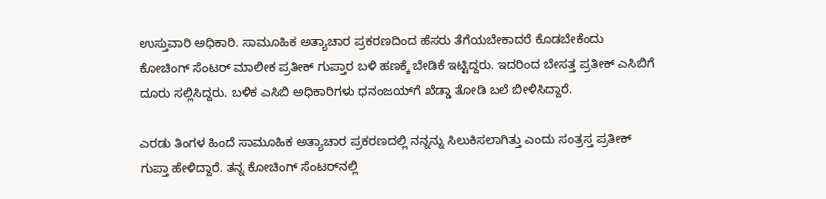ಉಸ್ತುವಾರಿ ಅಧಿಕಾರಿ. ಸಾಮೂಹಿಕ ಅತ್ಯಾಚಾರ ಪ್ರಕರಣದಿಂದ ಹೆಸರು ತೆಗೆಯಬೇಕಾದರೆ ಕೊಡಬೇಕೆಂದು ಕೋಚಿಂಗ್ ಸೆಂಟರ್ ಮಾಲೀಕ ಪ್ರತೀಕ್ ಗುಪ್ತಾರ ಬಳಿ ಹಣಕ್ಕೆ ಬೇಡಿಕೆ ಇಟ್ಟಿದ್ದರು. ಇದರಿಂದ ಬೇಸತ್ತ ಪ್ರತೀಕ್ ಎಸಿಬಿಗೆ ದೂರು ಸಲ್ಲಿಸಿದ್ದರು. ಬಳಿಕ ಎಸಿಬಿ ಅಧಿಕಾರಿಗಳು ಧನಂಜಯ್‌ಗೆ ಖೆಡ್ಡಾ ತೋಡಿ ಬಲೆ ಬೀಳಿಸಿದ್ದಾರೆ.

ಎರಡು ತಿಂಗಳ ಹಿಂದೆ ಸಾಮೂಹಿಕ ಅತ್ಯಾಚಾರ ಪ್ರಕರಣದಲ್ಲಿ ನನ್ನನ್ನು ಸಿಲುಕಿಸಲಾಗಿತ್ತು ಎಂದು ಸಂತ್ರಸ್ತ ಪ್ರತೀಕ್ ಗುಪ್ತಾ ಹೇಳಿದ್ದಾರೆ. ತನ್ನ ಕೋಚಿಂಗ್ ಸೆಂಟರ್‌ನಲ್ಲಿ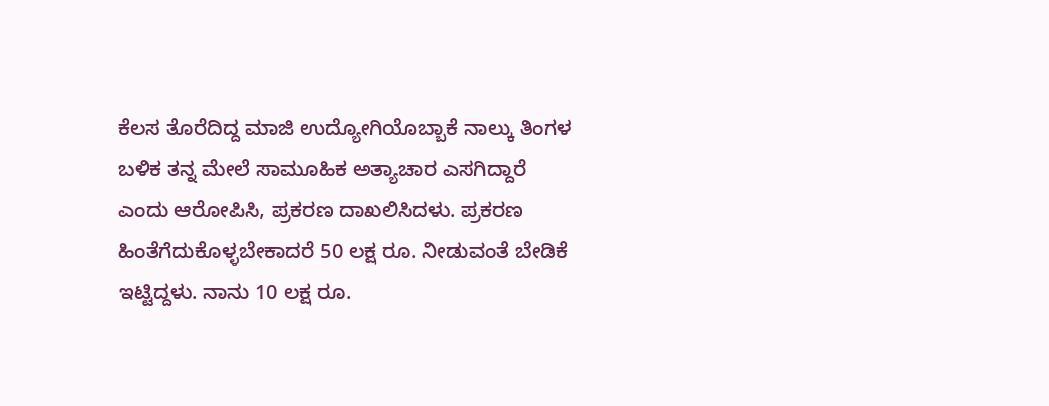ಕೆಲಸ ತೊರೆದಿದ್ದ ಮಾಜಿ ಉದ್ಯೋಗಿಯೊಬ್ಬಾಕೆ ನಾಲ್ಕು ತಿಂಗಳ ಬಳಿಕ ತನ್ನ ಮೇಲೆ ಸಾಮೂಹಿಕ ಅತ್ಯಾಚಾರ ಎಸಗಿದ್ದಾರೆ ಎಂದು ಆರೋಪಿಸಿ, ಪ್ರಕರಣ ದಾಖಲಿಸಿದಳು. ಪ್ರಕರಣ ಹಿಂತೆಗೆದುಕೊಳ್ಳಬೇಕಾದರೆ 50 ಲಕ್ಷ ರೂ. ನೀಡುವಂತೆ ಬೇಡಿಕೆ ಇಟ್ಟಿದ್ದಳು. ನಾನು 10 ಲಕ್ಷ ರೂ.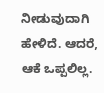ನೀಡುವುದಾಗಿ ಹೇಳಿದೆ. ಆದರೆ, ಆಕೆ ಒಪ್ಪಲಿಲ್ಲ.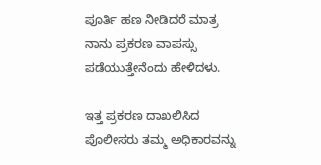ಪೂರ್ತಿ ಹಣ ನೀಡಿದರೆ ಮಾತ್ರ ನಾನು ಪ್ರಕರಣ ವಾಪಸ್ಸು ಪಡೆಯುತ್ತೇನೆಂದು ಹೇಳಿದಳು.

ಇತ್ತ ಪ್ರಕರಣ ದಾಖಲಿಸಿದ ಪೊಲೀಸರು ತಮ್ಮ ಅಧಿಕಾರವನ್ನು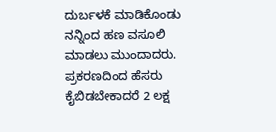ದುರ್ಬಳಕೆ ಮಾಡಿಕೊಂಡು ನನ್ನಿಂದ ಹಣ ವಸೂಲಿ ಮಾಡಲು ಮುಂದಾದರು. ಪ್ರಕರಣದಿಂದ ಹೆಸರು ಕೈಬಿಡಬೇಕಾದರೆ 2 ಲಕ್ಷ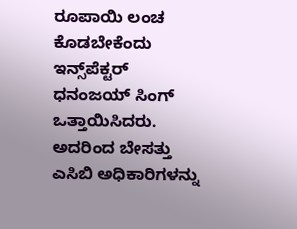ರೂಪಾಯಿ ಲಂಚ ಕೊಡಬೇಕೆಂದು ಇನ್ಸ್‌ಪೆಕ್ಟರ್ ಧನಂಜಯ್ ಸಿಂಗ್‌ ಒತ್ತಾಯಿಸಿದರು. ಅದರಿಂದ ಬೇಸತ್ತು ಎಸಿಬಿ ಅಧಿಕಾರಿಗಳನ್ನು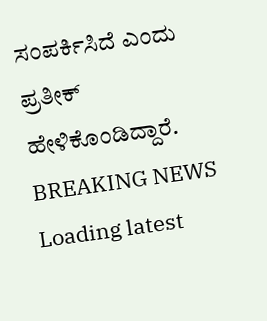ಸಂಪರ್ಕಿಸಿದೆ ಎಂದು ಪ್ರತೀಕ್ ಹೇಳಿಕೊಂಡಿದ್ದಾರೆ.
BREAKING NEWS
Loading latest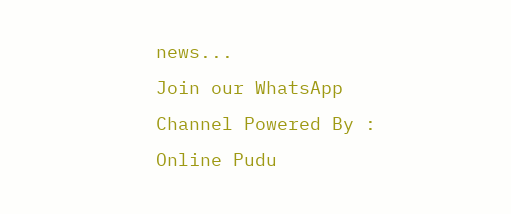news...
Join our WhatsApp Channel Powered By : Online Pudu